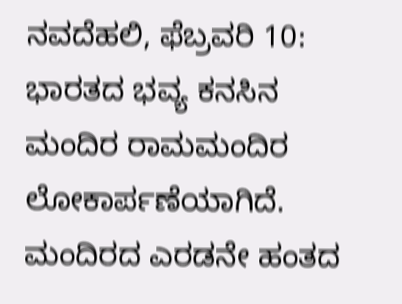ನವದೆಹಲಿ, ಫೆಬ್ರವರಿ 10: ಭಾರತದ ಭವ್ಯ ಕನಸಿನ ಮಂದಿರ ರಾಮಮಂದಿರ ಲೋಕಾರ್ಪಣೆಯಾಗಿದೆ. ಮಂದಿರದ ಎರಡನೇ ಹಂತದ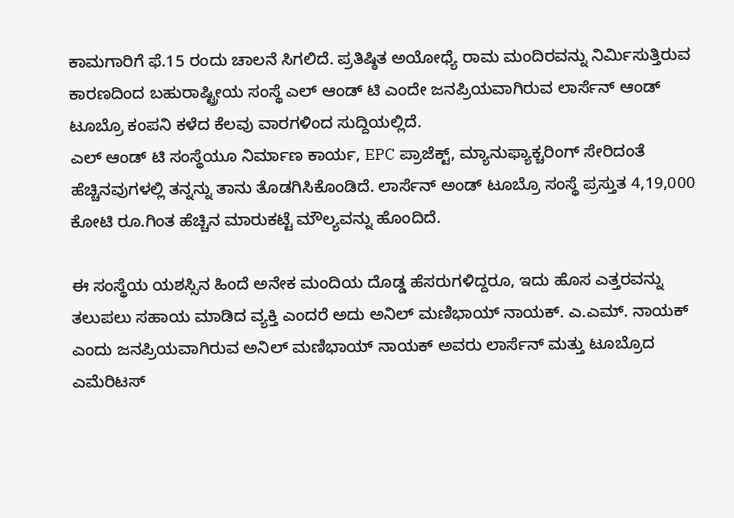ಕಾಮಗಾರಿಗೆ ಫೆ.15 ರಂದು ಚಾಲನೆ ಸಿಗಲಿದೆ. ಪ್ರತಿಷ್ಠಿತ ಅಯೋಧ್ಯೆ ರಾಮ ಮಂದಿರವನ್ನು ನಿರ್ಮಿಸುತ್ತಿರುವ ಕಾರಣದಿಂದ ಬಹುರಾಷ್ಟ್ರೀಯ ಸಂಸ್ಥೆ ಎಲ್ ಆಂಡ್ ಟಿ ಎಂದೇ ಜನಪ್ರಿಯವಾಗಿರುವ ಲಾರ್ಸೆನ್ ಆಂಡ್ ಟೂಬ್ರೊ ಕಂಪನಿ ಕಳೆದ ಕೆಲವು ವಾರಗಳಿಂದ ಸುದ್ದಿಯಲ್ಲಿದೆ.
ಎಲ್ ಆಂಡ್ ಟಿ ಸಂಸ್ಥೆಯೂ ನಿರ್ಮಾಣ ಕಾರ್ಯ, EPC ಪ್ರಾಜೆಕ್ಟ್, ಮ್ಯಾನುಫ್ಯಾಕ್ಚರಿಂಗ್ ಸೇರಿದಂತೆ ಹೆಚ್ಚಿನವುಗಳಲ್ಲಿ ತನ್ನನ್ನು ತಾನು ತೊಡಗಿಸಿಕೊಂಡಿದೆ. ಲಾರ್ಸೆನ್ ಅಂಡ್ ಟೂಬ್ರೊ ಸಂಸ್ಥೆ ಪ್ರಸ್ತುತ 4,19,000 ಕೋಟಿ ರೂ.ಗಿಂತ ಹೆಚ್ಚಿನ ಮಾರುಕಟ್ಟೆ ಮೌಲ್ಯವನ್ನು ಹೊಂದಿದೆ.

ಈ ಸಂಸ್ಥೆಯ ಯಶಸ್ಸಿನ ಹಿಂದೆ ಅನೇಕ ಮಂದಿಯ ದೊಡ್ಡ ಹೆಸರುಗಳಿದ್ದರೂ, ಇದು ಹೊಸ ಎತ್ತರವನ್ನು ತಲುಪಲು ಸಹಾಯ ಮಾಡಿದ ವ್ಯಕ್ತಿ ಎಂದರೆ ಅದು ಅನಿಲ್ ಮಣಿಭಾಯ್ ನಾಯಕ್. ಎ.ಎಮ್. ನಾಯಕ್ ಎಂದು ಜನಪ್ರಿಯವಾಗಿರುವ ಅನಿಲ್ ಮಣಿಭಾಯ್ ನಾಯಕ್ ಅವರು ಲಾರ್ಸೆನ್ ಮತ್ತು ಟೂಬ್ರೊದ ಎಮೆರಿಟಸ್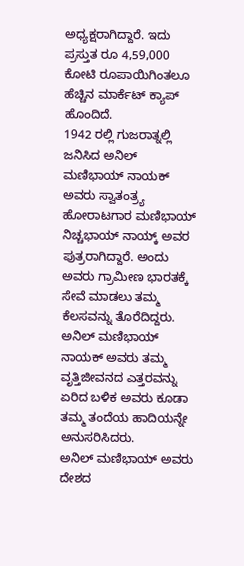ಅಧ್ಯಕ್ಷರಾಗಿದ್ದಾರೆ. ಇದು ಪ್ರಸ್ತುತ ರೂ 4,59,000 ಕೋಟಿ ರೂಪಾಯಿಗಿಂತಲೂ ಹೆಚ್ಚಿನ ಮಾರ್ಕೆಟ್ ಕ್ಯಾಪ್ ಹೊಂದಿದೆ.
1942 ರಲ್ಲಿ ಗುಜರಾತ್ನಲ್ಲಿ ಜನಿಸಿದ ಅನಿಲ್ ಮಣಿಭಾಯ್ ನಾಯಕ್ ಅವರು ಸ್ವಾತಂತ್ರ್ಯ ಹೋರಾಟಗಾರ ಮಣಿಭಾಯ್ ನಿಚ್ಚಭಾಯ್ ನಾಯ್ಕ್ ಅವರ ಪುತ್ರರಾಗಿದ್ದಾರೆ. ಅಂದು ಅವರು ಗ್ರಾಮೀಣ ಭಾರತಕ್ಕೆ ಸೇವೆ ಮಾಡಲು ತಮ್ಮ ಕೆಲಸವನ್ನು ತೊರೆದಿದ್ದರು. ಅನಿಲ್ ಮಣಿಭಾಯ್ ನಾಯಕ್ ಅವರು ತಮ್ಮ ವೃತ್ತಿಜೀವನದ ಎತ್ತರವನ್ನು ಏರಿದ ಬಳಿಕ ಅವರು ಕೂಡಾ ತಮ್ಮ ತಂದೆಯ ಹಾದಿಯನ್ನೇ ಅನುಸರಿಸಿದರು.
ಅನಿಲ್ ಮಣಿಭಾಯ್ ಅವರು ದೇಶದ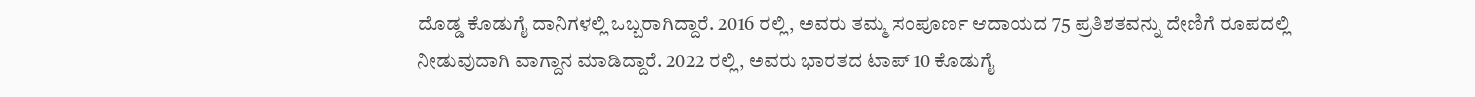ದೊಡ್ಡ ಕೊಡುಗೈ ದಾನಿಗಳಲ್ಲಿ ಒಬ್ಬರಾಗಿದ್ದಾರೆ. 2016 ರಲ್ಲಿ, ಅವರು ತಮ್ಮ ಸಂಪೂರ್ಣ ಆದಾಯದ 75 ಪ್ರತಿಶತವನ್ನು ದೇಣಿಗೆ ರೂಪದಲ್ಲಿ ನೀಡುವುದಾಗಿ ವಾಗ್ದಾನ ಮಾಡಿದ್ದಾರೆ. 2022 ರಲ್ಲಿ, ಅವರು ಭಾರತದ ಟಾಪ್ 10 ಕೊಡುಗೈ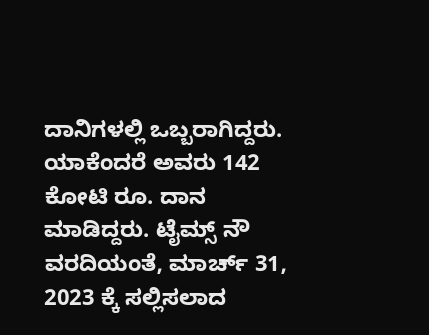ದಾನಿಗಳಲ್ಲಿ ಒಬ್ಬರಾಗಿದ್ದರು. ಯಾಕೆಂದರೆ ಅವರು 142 ಕೋಟಿ ರೂ. ದಾನ ಮಾಡಿದ್ದರು. ಟೈಮ್ಸ್ ನೌ ವರದಿಯಂತೆ, ಮಾರ್ಚ್ 31, 2023 ಕ್ಕೆ ಸಲ್ಲಿಸಲಾದ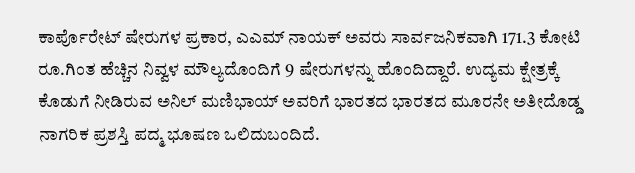ಕಾರ್ಪೊರೇಟ್ ಷೇರುಗಳ ಪ್ರಕಾರ, ಎಎಮ್ ನಾಯಕ್ ಅವರು ಸಾರ್ವಜನಿಕವಾಗಿ 171.3 ಕೋಟಿ ರೂ.ಗಿಂತ ಹೆಚ್ಚಿನ ನಿವ್ವಳ ಮೌಲ್ಯದೊಂದಿಗೆ 9 ಷೇರುಗಳನ್ನು ಹೊಂದಿದ್ದಾರೆ. ಉದ್ಯಮ ಕ್ಷೇತ್ರಕ್ಕೆ ಕೊಡುಗೆ ನೀಡಿರುವ ಅನಿಲ್ ಮಣಿಭಾಯ್ ಅವರಿಗೆ ಭಾರತದ ಭಾರತದ ಮೂರನೇ ಅತೀದೊಡ್ಡ ನಾಗರಿಕ ಪ್ರಶಸ್ತಿ ಪದ್ಮ ಭೂಷಣ ಒಲಿದುಬಂದಿದೆ.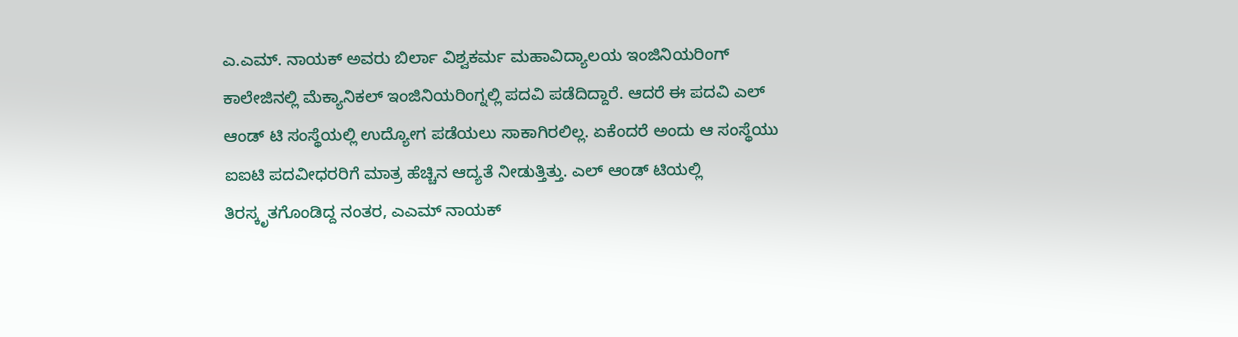ಎ.ಎಮ್. ನಾಯಕ್ ಅವರು ಬಿರ್ಲಾ ವಿಶ್ವಕರ್ಮ ಮಹಾವಿದ್ಯಾಲಯ ಇಂಜಿನಿಯರಿಂಗ್ ಕಾಲೇಜಿನಲ್ಲಿ ಮೆಕ್ಯಾನಿಕಲ್ ಇಂಜಿನಿಯರಿಂಗ್ನಲ್ಲಿ ಪದವಿ ಪಡೆದಿದ್ದಾರೆ. ಆದರೆ ಈ ಪದವಿ ಎಲ್ ಆಂಡ್ ಟಿ ಸಂಸ್ಥೆಯಲ್ಲಿ ಉದ್ಯೋಗ ಪಡೆಯಲು ಸಾಕಾಗಿರಲಿಲ್ಲ. ಏಕೆಂದರೆ ಅಂದು ಆ ಸಂಸ್ಥೆಯು ಐಐಟಿ ಪದವೀಧರರಿಗೆ ಮಾತ್ರ ಹೆಚ್ಚಿನ ಆದ್ಯತೆ ನೀಡುತ್ತಿತ್ತು. ಎಲ್ ಆಂಡ್ ಟಿಯಲ್ಲಿ ತಿರಸ್ಕೃತಗೊಂಡಿದ್ದ ನಂತರ, ಎಎಮ್ ನಾಯಕ್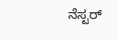ನೆಸ್ಟರ್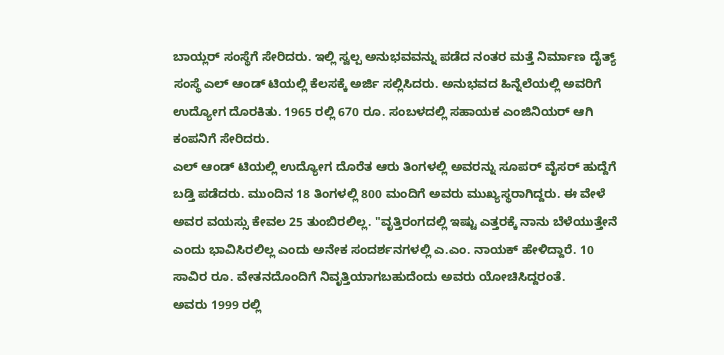ಬಾಯ್ಲರ್ ಸಂಸ್ಥೆಗೆ ಸೇರಿದರು. ಇಲ್ಲಿ ಸ್ವಲ್ಪ ಅನುಭವವನ್ನು ಪಡೆದ ನಂತರ ಮತ್ತೆ ನಿರ್ಮಾಣ ದೈತ್ಯ್ ಸಂಸ್ಥೆ ಎಲ್ ಆಂಡ್ ಟಿಯಲ್ಲಿ ಕೆಲಸಕ್ಕೆ ಅರ್ಜಿ ಸಲ್ಲಿಸಿದರು. ಅನುಭವದ ಹಿನ್ನೆಲೆಯಲ್ಲಿ ಅವರಿಗೆ ಉದ್ಯೋಗ ದೊರಕಿತು. 1965 ರಲ್ಲಿ 670 ರೂ. ಸಂಬಳದಲ್ಲಿ ಸಹಾಯಕ ಎಂಜಿನಿಯರ್ ಆಗಿ ಕಂಪನಿಗೆ ಸೇರಿದರು.
ಎಲ್ ಆಂಡ್ ಟಿಯಲ್ಲಿ ಉದ್ಯೋಗ ದೊರೆತ ಆರು ತಿಂಗಳಲ್ಲಿ ಅವರನ್ನು ಸೂಪರ್ ವೈಸರ್ ಹುದ್ದೆಗೆ ಬಡ್ತಿ ಪಡೆದರು. ಮುಂದಿನ 18 ತಿಂಗಳಲ್ಲಿ 800 ಮಂದಿಗೆ ಅವರು ಮುಖ್ಯಸ್ಥರಾಗಿದ್ದರು. ಈ ವೇಳೆ ಅವರ ವಯಸ್ಸು ಕೇವಲ 25 ತುಂಬಿರಲಿಲ್ಲ. "ವೃತ್ತಿರಂಗದಲ್ಲಿ ಇಷ್ಟು ಎತ್ತರಕ್ಕೆ ನಾನು ಬೆಳೆಯುತ್ತೇನೆ ಎಂದು ಭಾವಿಸಿರಲಿಲ್ಲ ಎಂದು ಅನೇಕ ಸಂದರ್ಶನಗಳಲ್ಲಿ ಎ.ಎಂ. ನಾಯಕ್ ಹೇಳಿದ್ದಾರೆ. 10 ಸಾವಿರ ರೂ. ವೇತನದೊಂದಿಗೆ ನಿವೃತ್ತಿಯಾಗಬಹುದೆಂದು ಅವರು ಯೋಚಿಸಿದ್ದರಂತೆ.
ಅವರು 1999 ರಲ್ಲಿ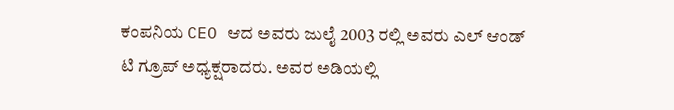ಕಂಪನಿಯ CEO ಆದ ಅವರು ಜುಲೈ 2003 ರಲ್ಲಿ ಅವರು ಎಲ್ ಆಂಡ್ ಟಿ ಗ್ರೂಪ್ ಅಧ್ಯಕ್ಷರಾದರು. ಅವರ ಅಡಿಯಲ್ಲಿ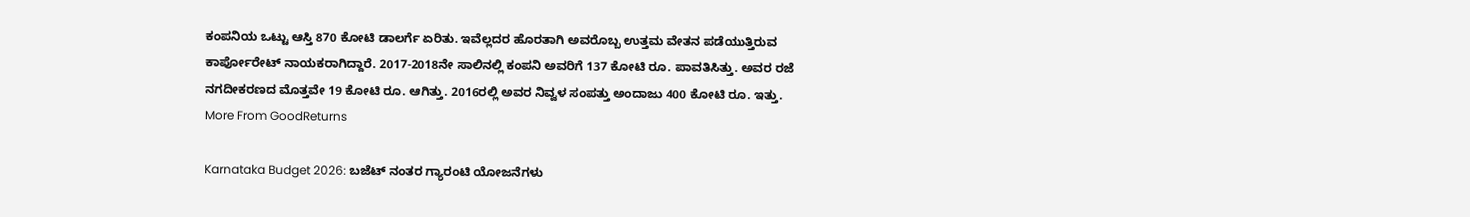ಕಂಪನಿಯ ಒಟ್ಟು ಆಸ್ತಿ 870 ಕೋಟಿ ಡಾಲರ್ಗೆ ಏರಿತು. ಇವೆಲ್ಲದರ ಹೊರತಾಗಿ ಅವರೊಬ್ಬ ಉತ್ತಮ ವೇತನ ಪಡೆಯುತ್ತಿರುವ ಕಾರ್ಪೋರೇಟ್ ನಾಯಕರಾಗಿದ್ದಾರೆ. 2017-2018ನೇ ಸಾಲಿನಲ್ಲಿ ಕಂಪನಿ ಅವರಿಗೆ 137 ಕೋಟಿ ರೂ. ಪಾವತಿಸಿತ್ತು. ಅವರ ರಜೆ ನಗದೀಕರಣದ ಮೊತ್ತವೇ 19 ಕೋಟಿ ರೂ. ಆಗಿತ್ತು. 2016ರಲ್ಲಿ ಅವರ ನಿವ್ವಳ ಸಂಪತ್ತು ಅಂದಾಜು 400 ಕೋಟಿ ರೂ. ಇತ್ತು.
More From GoodReturns

Karnataka Budget 2026: ಬಜೆಟ್ ನಂತರ ಗ್ಯಾರಂಟಿ ಯೋಜನೆಗಳು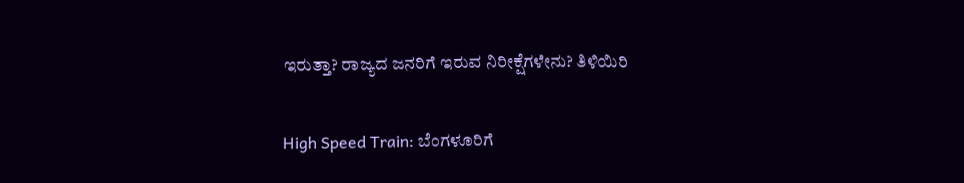ಇರುತ್ತಾ? ರಾಜ್ಯದ ಜನರಿಗೆ ಇರುವ ನಿರೀಕ್ಷೆಗಳೇನು? ತಿಳಿಯಿರಿ

High Speed Train: ಬೆಂಗಳೂರಿಗೆ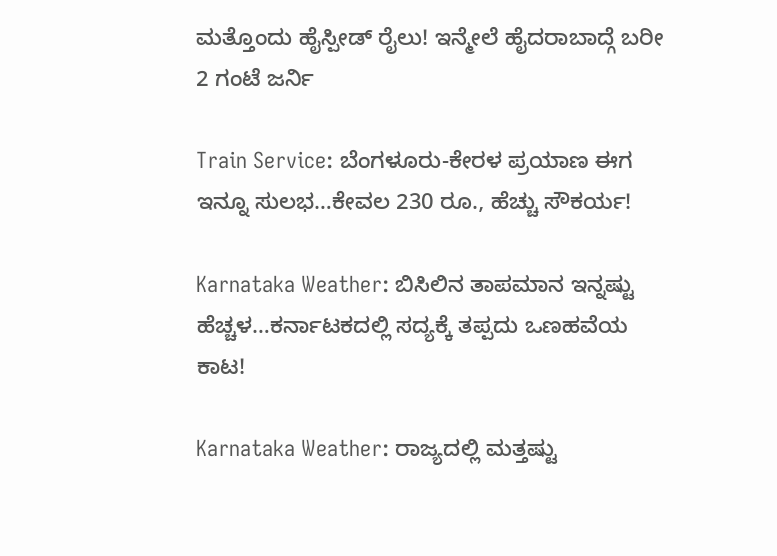ಮತ್ತೊಂದು ಹೈಸ್ಪೀಡ್ ರೈಲು! ಇನ್ಮೇಲೆ ಹೈದರಾಬಾದ್ಗೆ ಬರೀ 2 ಗಂಟೆ ಜರ್ನಿ

Train Service: ಬೆಂಗಳೂರು-ಕೇರಳ ಪ್ರಯಾಣ ಈಗ ಇನ್ನೂ ಸುಲಭ…ಕೇವಲ 230 ರೂ., ಹೆಚ್ಚು ಸೌಕರ್ಯ!

Karnataka Weather: ಬಿಸಿಲಿನ ತಾಪಮಾನ ಇನ್ನಷ್ಟು ಹೆಚ್ಚಳ…ಕರ್ನಾಟಕದಲ್ಲಿ ಸದ್ಯಕ್ಕೆ ತಪ್ಪದು ಒಣಹವೆಯ ಕಾಟ!

Karnataka Weather: ರಾಜ್ಯದಲ್ಲಿ ಮತ್ತಷ್ಟು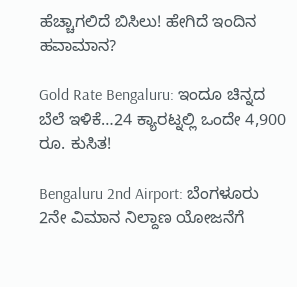ಹೆಚ್ಚಾಗಲಿದೆ ಬಿಸಿಲು! ಹೇಗಿದೆ ಇಂದಿನ ಹವಾಮಾನ?

Gold Rate Bengaluru: ಇಂದೂ ಚಿನ್ನದ ಬೆಲೆ ಇಳಿಕೆ…24 ಕ್ಯಾರಟ್ನಲ್ಲಿ ಒಂದೇ 4,900 ರೂ. ಕುಸಿತ!

Bengaluru 2nd Airport: ಬೆಂಗಳೂರು 2ನೇ ವಿಮಾನ ನಿಲ್ದಾಣ ಯೋಜನೆಗೆ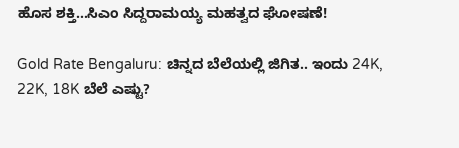ಹೊಸ ಶಕ್ತಿ…ಸಿಎಂ ಸಿದ್ದರಾಮಯ್ಯ ಮಹತ್ವದ ಘೋಷಣೆ!

Gold Rate Bengaluru: ಚಿನ್ನದ ಬೆಲೆಯಲ್ಲಿ ಜಿಗಿತ.. ಇಂದು 24K, 22K, 18K ಬೆಲೆ ಎಷ್ಟು?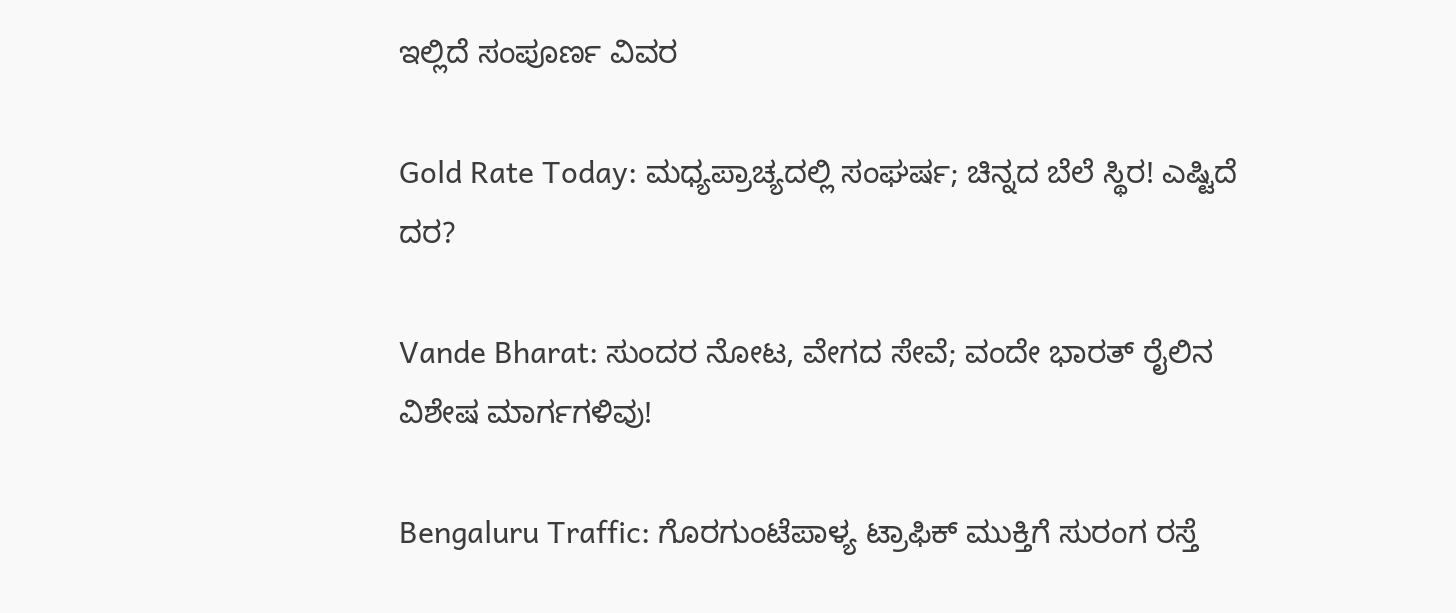ಇಲ್ಲಿದೆ ಸಂಪೂರ್ಣ ವಿವರ

Gold Rate Today: ಮಧ್ಯಪ್ರಾಚ್ಯದಲ್ಲಿ ಸಂಘರ್ಷ; ಚಿನ್ನದ ಬೆಲೆ ಸ್ಥಿರ! ಎಷ್ಟಿದೆ ದರ?

Vande Bharat: ಸುಂದರ ನೋಟ, ವೇಗದ ಸೇವೆ; ವಂದೇ ಭಾರತ್ ರೈಲಿನ ವಿಶೇಷ ಮಾರ್ಗಗಳಿವು!

Bengaluru Traffic: ಗೊರಗುಂಟೆಪಾಳ್ಯ ಟ್ರಾಫಿಕ್ ಮುಕ್ತಿಗೆ ಸುರಂಗ ರಸ್ತೆ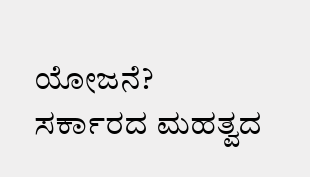ಯೋಜನೆ? ಸರ್ಕಾರದ ಮಹತ್ವದ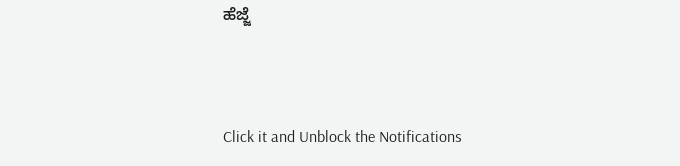ಹೆಜ್ಜೆ



Click it and Unblock the Notifications